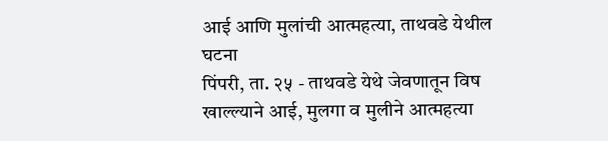आई आणि मुलांची आत्महत्या, ताथवडे येथील घटना
पिंपरी, ता. २५ - ताथवडे येथे जेवणातून विष खाल्ल्याने आई, मुलगा व मुलीने आत्महत्या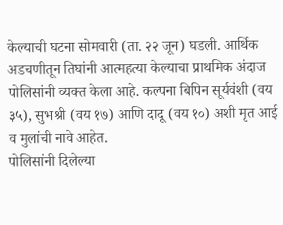केल्याची घटना सोमवारी (ता. २२ जून) घडली. आर्थिक अडचणीतून तिघांनी आत्महत्या केल्याचा प्राथमिक अंदाज पोलिसांनी व्यक्त केला आहे. कल्पना बिपिन सूर्यवंशी (वय ३५), सुभश्री (वय १७) आणि दादू (वय १०) अशी मृत आई व मुलांची नावे आहेत.
पोलिसांनी दिलेल्या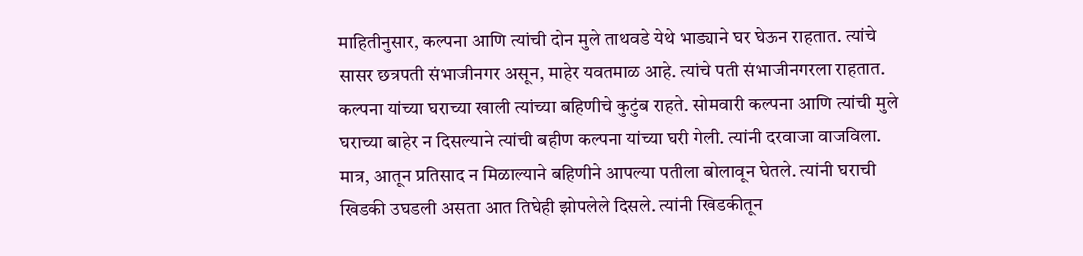माहितीनुसार, कल्पना आणि त्यांची दोन मुले ताथवडे येथे भाड्याने घर घेऊन राहतात. त्यांचे सासर छत्रपती संभाजीनगर असून, माहेर यवतमाळ आहे. त्यांचे पती संभाजीनगरला राहतात. कल्पना यांच्या घराच्या खाली त्यांच्या बहिणीचे कुटुंब राहते. सोमवारी कल्पना आणि त्यांची मुले घराच्या बाहेर न दिसल्याने त्यांची बहीण कल्पना यांच्या घरी गेली. त्यांनी दरवाजा वाजविला. मात्र, आतून प्रतिसाद न मिळाल्याने बहिणीने आपल्या पतीला बोलावून घेतले. त्यांनी घराची खिडकी उघडली असता आत तिघेही झोपलेले दिसले. त्यांनी खिडकीतून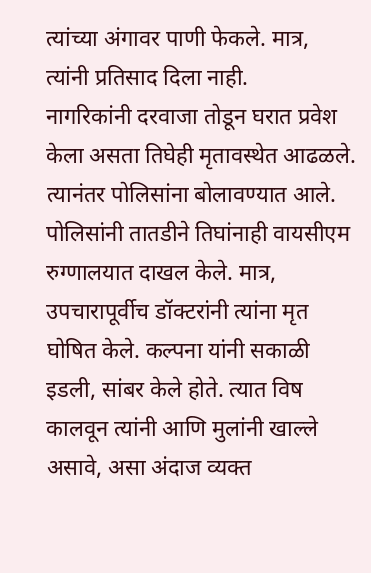त्यांच्या अंगावर पाणी फेकले. मात्र, त्यांनी प्रतिसाद दिला नाही.
नागरिकांनी दरवाजा तोडून घरात प्रवेश केला असता तिघेही मृतावस्थेत आढळले. त्यानंतर पोलिसांना बोलावण्यात आले. पोलिसांनी तातडीने तिघांनाही वायसीएम रुग्णालयात दाखल केले. मात्र, उपचारापूर्वीच डॉक्टरांनी त्यांना मृत घोषित केले. कल्पना यांनी सकाळी इडली, सांबर केले होते. त्यात विष कालवून त्यांनी आणि मुलांनी खाल्ले असावे, असा अंदाज व्यक्त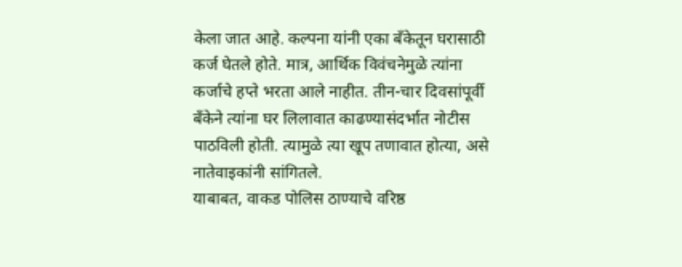केला जात आहे. कल्पना यांनी एका बँकेतून घरासाठी कर्ज घेतले होते. मात्र, आर्थिक विवंचनेमुळे त्यांना कर्जाचे हप्ते भरता आले नाहीत. तीन-चार दिवसांपूर्वी बँकेने त्यांना घर लिलावात काढण्यासंदर्भात नोटीस पाठविली होती. त्यामुळे त्या खूप तणावात होत्या, असे नातेवाइकांनी सांगितले.
याबाबत, वाकड पोलिस ठाण्याचे वरिष्ठ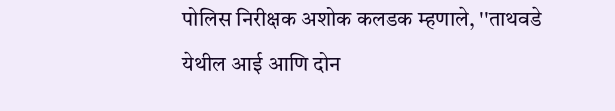पोलिस निरीक्षक अशोक कलडक म्हणाले, ''ताथवडे येथील आई आणि दोन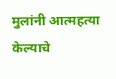मुलांनी आत्महत्या केल्याचे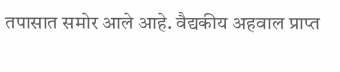तपासात समोर आले आहे. वैद्यकीय अहवाल प्राप्त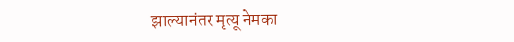झाल्यानंतर मृत्यू नेमका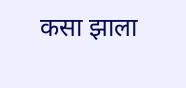कसा झाला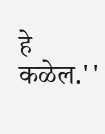हे कळेल.''